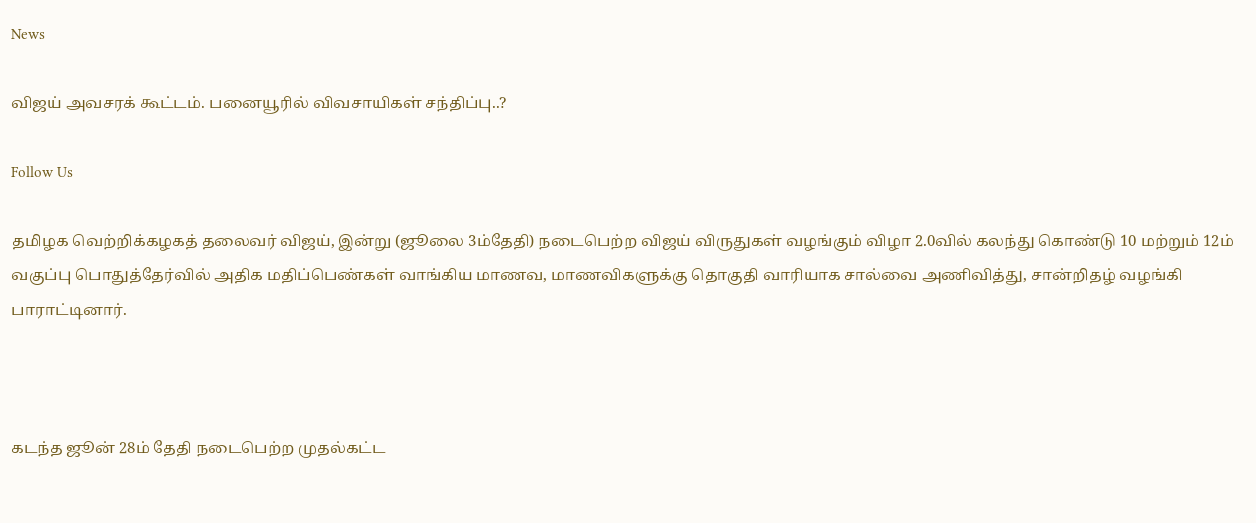News

விஜய் அவசரக் கூட்டம். பனையூரில் விவசாயிகள் சந்திப்பு..?

Follow Us

தமிழக வெற்றிக்கழகத் தலைவர் விஜய், இன்று (ஜூலை 3ம்தேதி) நடைபெற்ற விஜய் விருதுகள் வழங்கும் விழா 2.0வில் கலந்து கொண்டு 10 மற்றும் 12ம் வகுப்பு பொதுத்தேர்வில் அதிக மதிப்பெண்கள் வாங்கிய மாணவ, மாணவிகளுக்கு தொகுதி வாரியாக சால்வை அணிவித்து, சான்றிதழ் வழங்கி பாராட்டினார்.



கடந்த ஜூன் 28ம் தேதி நடைபெற்ற முதல்கட்ட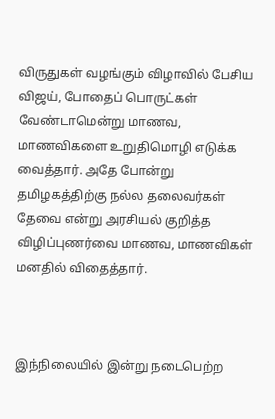விருதுகள் வழங்கும் விழாவில் பேசிய விஜய், போதைப் பொருட்கள் வேண்டாமென்று மாணவ, மாணவிகளை உறுதிமொழி எடுக்க வைத்தார். அதே போன்று தமிழகத்திற்கு நல்ல தலைவர்கள் தேவை என்று அரசியல் குறித்த விழிப்புணர்வை மாணவ, மாணவிகள் மனதில் விதைத்தார்.



இந்நிலையில் இன்று நடைபெற்ற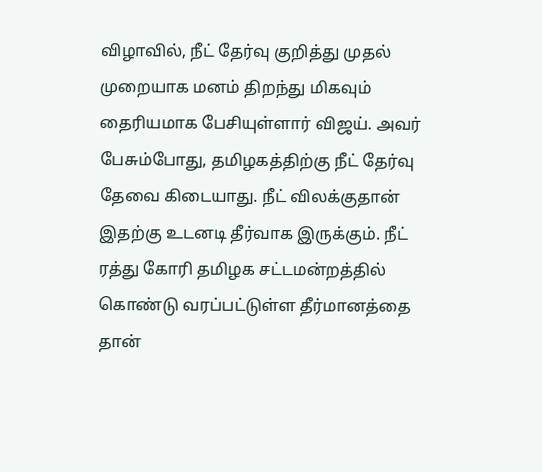விழாவில், நீட் தேர்வு குறித்து முதல் முறையாக மனம் திறந்து மிகவும் தைரியமாக பேசியுள்ளார் விஜய். அவர் பேசும்போது, தமிழகத்திற்கு நீட் தேர்வு தேவை கிடையாது. நீட் விலக்குதான் இதற்கு உடனடி தீர்வாக இருக்கும். நீட் ரத்து கோரி தமிழக சட்டமன்றத்தில் கொண்டு வரப்பட்டுள்ள தீர்மானத்தை தான்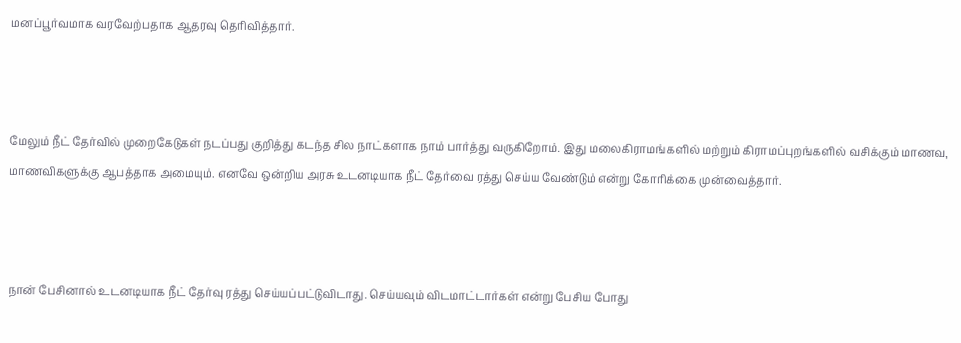மனப்பூர்வமாக வரவேற்பதாக ஆதரவு தெரிவித்தார்.



மேலும் நீட் தேர்வில் முறைகேடுகள் நடப்பது குறித்து கடந்த சில நாட்களாக நாம் பார்த்து வருகிறோம். இது மலைகிராமங்களில் மற்றும் கிராமப்புறங்களில் வசிக்கும் மாணவ, மாணவிகளுக்கு ஆபத்தாக அமையும். எனவே ஒன்றிய அரசு உடனடியாக நீட் தேர்வை ரத்து செய்ய வேண்டும் என்று கோரிக்கை முன்வைத்தார்.



நான் பேசினால் உடனடியாக நீட் தேர்வு ரத்து செய்யப்பட்டுவிடாது. செய்யவும் விடமாட்டார்கள் என்று பேசிய போது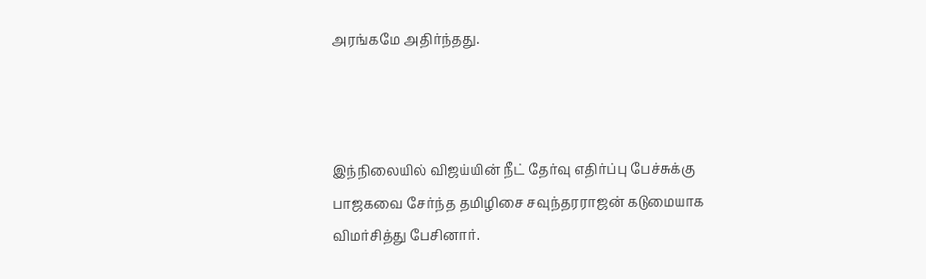அரங்கமே அதிர்ந்தது.



இந்நிலையில் விஜய்யின் நீட் தேர்வு எதிர்ப்பு பேச்சுக்கு பாஜகவை சேர்ந்த தமிழிசை சவுந்தரராஜன் கடுமையாக விமர்சித்து பேசினார்.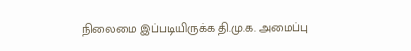நிலைமை இப்படியிருக்க தி.மு.க. அமைப்பு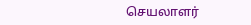செயலாளர்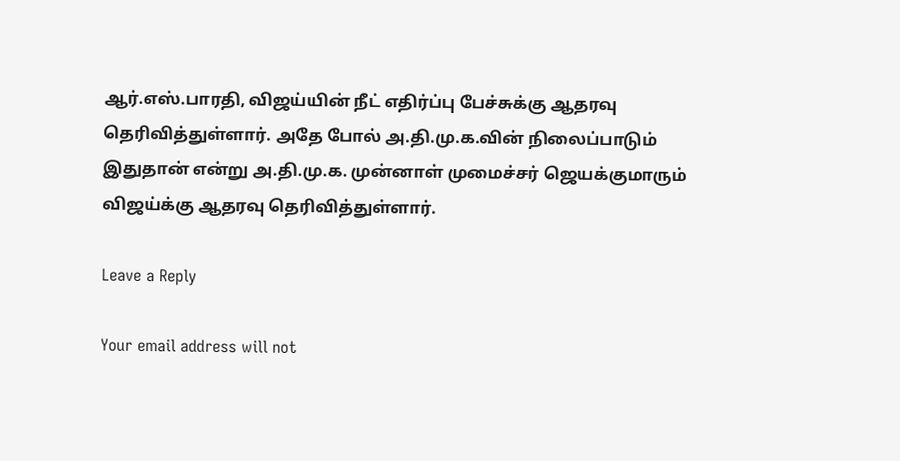ஆர்.எஸ்.பாரதி, விஜய்யின் நீட் எதிர்ப்பு பேச்சுக்கு ஆதரவு தெரிவித்துள்ளார். அதே போல் அ.தி.மு.க.வின் நிலைப்பாடும் இதுதான் என்று அ.தி.மு.க. முன்னாள் முமைச்சர் ஜெயக்குமாரும் விஜய்க்கு ஆதரவு தெரிவித்துள்ளார்.

Leave a Reply

Your email address will not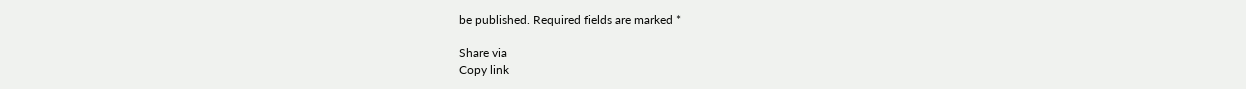be published. Required fields are marked *

Share via
Copy link